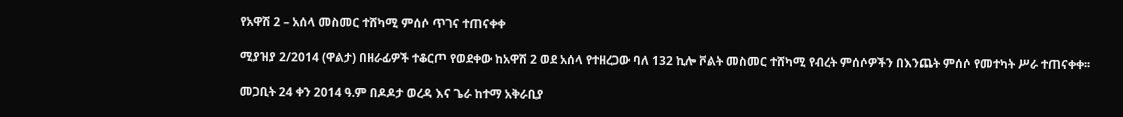የአዋሽ 2 – አሰላ መስመር ተሸካሚ ምሰሶ ጥገና ተጠናቀቀ

ሚያዝያ 2/2014 (ዋልታ) በዘራፊዎች ተቆርጦ የወደቀው ከአዋሽ 2 ወደ አሰላ የተዘረጋው ባለ 132 ኪሎ ቮልት መስመር ተሸካሚ የብረት ምሰሶዎችን በእንጨት ምሰሶ የመተካት ሥራ ተጠናቀቀ፡፡

መጋቢት 24 ቀን 2014 ዓ.ም በዶዶታ ወረዳ እና ጌራ ከተማ አቅራቢያ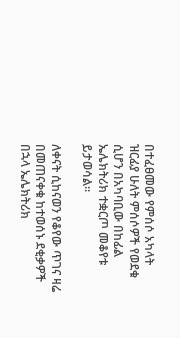በተፈፀመው የምሰሶ አካላት ዝርፊያ ሁለት ምሰሶዎች የወደቁ ሲሆን በአካባቢው በከፊል ኤሌክትሪክ ተቋርጦ መቆየቱ ይታወሳል።

ለቀናት ሲከናወን የቆየው ጥገና ዛሬ በመጠናቀቁ ከተወሰኑ ደቂቃዎች በኋላ ኤሌክትሪክ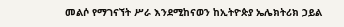መልሶ የማገናኘት ሥራ እንደሚከናወን ከኢትዮጵያ ኤሌክትሪክ ኃይል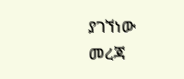ያገኘነው መረጃ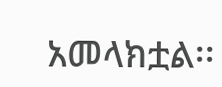አመላክቷል፡፡